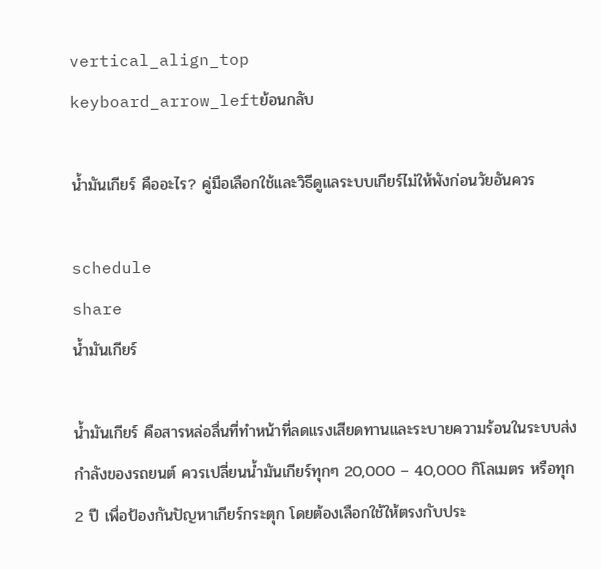vertical_align_top
keyboard_arrow_leftย้อนกลับ

น้ำมันเกียร์ คืออะไร? คู่มือเลือกใช้และวิธีดูแลระบบเกียร์ไม่ให้พังก่อนวัยอันควร

schedule
share
น้ำมันเกียร์

น้ำมันเกียร์ คือสารหล่อลื่นที่ทำหน้าที่ลดแรงเสียดทานและระบายความร้อนในระบบส่งกำลังของรถยนต์ ควรเปลี่ยนน้ำมันเกียร์ทุกๆ 20,000 – 40,000 กิโลเมตร หรือทุก 2 ปี เพื่อป้องกันปัญหาเกียร์กระตุก โดยต้องเลือกใช้ให้ตรงกับประ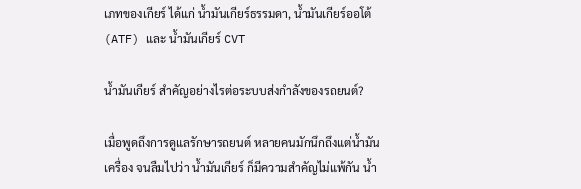เภทของเกียร์ ได้แก่ น้ำมันเกียร์ธรรมดา, น้ำมันเกียร์ออโต้ (ATF) และ น้ำมันเกียร์ CVT

น้ำมันเกียร์ สำคัญอย่างไรต่อระบบส่งกำลังของรถยนต์?

เมื่อพูดถึงการดูแลรักษารถยนต์ หลายคนมักนึกถึงแต่น้ำมันเครื่อง จนลืมไปว่า น้ำมันเกียร์ ก็มีความสำคัญไม่แพ้กัน น้ำ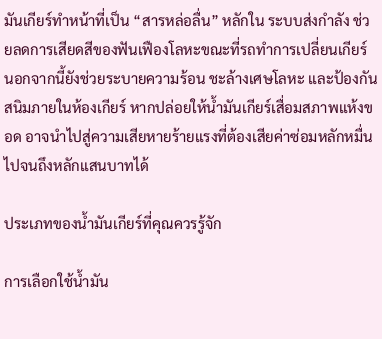มันเกียร์ทำหน้าที่เป็น “สารหล่อลื่น” หลักใน ระบบส่งกำลัง ช่วยลดการเสียดสีของฟันเฟืองโลหะขณะที่รถทำการเปลี่ยนเกียร์ นอกจากนี้ยังช่วยระบายความร้อน ชะล้างเศษโลหะ และป้องกันสนิมภายในห้องเกียร์ หากปล่อยให้น้ำมันเกียร์เสื่อมสภาพแห้งขอด อาจนำไปสู่ความเสียหายร้ายแรงที่ต้องเสียค่าซ่อมหลักหมื่นไปจนถึงหลักแสนบาทได้

ประเภทของน้ำมันเกียร์ที่คุณควรรู้จัก

การเลือกใช้น้ำมัน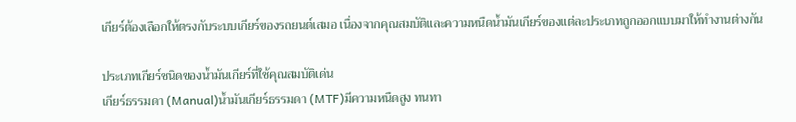เกียร์ต้องเลือกให้ตรงกับระบบเกียร์ของรถยนต์เสมอ เนื่องจากคุณสมบัติและความหนืดน้ำมันเกียร์ของแต่ละประเภทถูกออกแบบมาให้ทำงานต่างกัน

ประเภทเกียร์ชนิดของน้ำมันเกียร์ที่ใช้คุณสมบัติเด่น
เกียร์ธรรมดา (Manual)น้ำมันเกียร์ธรรมดา (MTF)มีความหนืดสูง ทนทา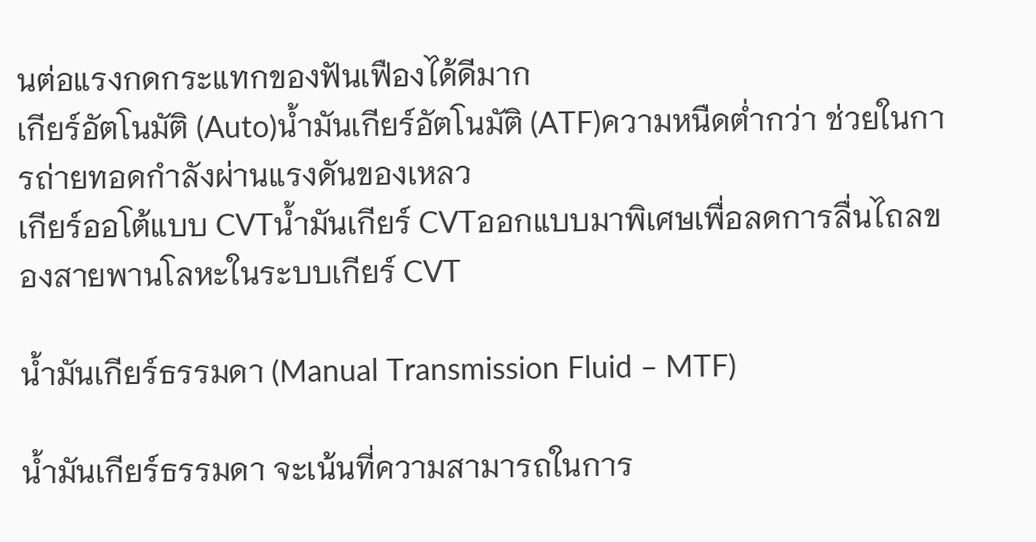นต่อแรงกดกระแทกของฟันเฟืองได้ดีมาก
เกียร์อัตโนมัติ (Auto)น้ำมันเกียร์อัตโนมัติ (ATF)ความหนืดต่ำกว่า ช่วยในการถ่ายทอดกำลังผ่านแรงดันของเหลว
เกียร์ออโต้แบบ CVTน้ำมันเกียร์ CVTออกแบบมาพิเศษเพื่อลดการลื่นไถลของสายพานโลหะในระบบเกียร์ CVT

น้ำมันเกียร์ธรรมดา (Manual Transmission Fluid – MTF)

น้ำมันเกียร์ธรรมดา จะเน้นที่ความสามารถในการ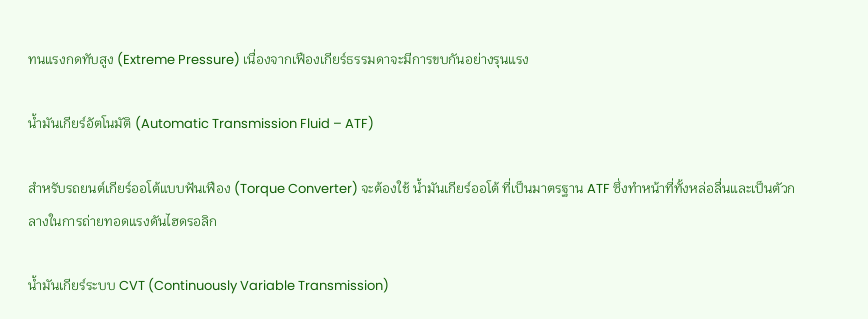ทนแรงกดทับสูง (Extreme Pressure) เนื่องจากเฟืองเกียร์ธรรมดาจะมีการขบกันอย่างรุนแรง

น้ำมันเกียร์อัตโนมัติ (Automatic Transmission Fluid – ATF)

สำหรับรถยนต์เกียร์ออโต้แบบฟันเฟือง (Torque Converter) จะต้องใช้ น้ำมันเกียร์ออโต้ ที่เป็นมาตรฐาน ATF ซึ่งทำหน้าที่ทั้งหล่อลื่นและเป็นตัวกลางในการถ่ายทอดแรงดันไฮดรอลิก

น้ำมันเกียร์ระบบ CVT (Continuously Variable Transmission)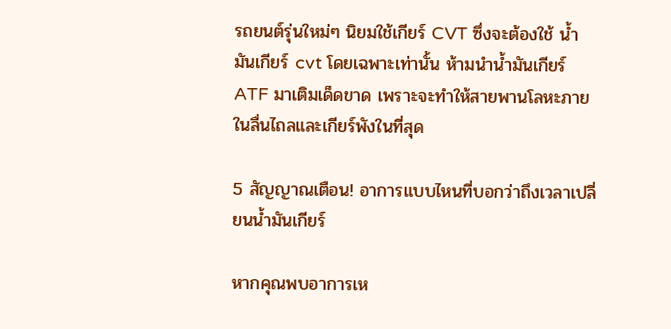รถยนต์รุ่นใหม่ๆ นิยมใช้เกียร์ CVT ซึ่งจะต้องใช้ น้ำมันเกียร์ cvt โดยเฉพาะเท่านั้น ห้ามนำน้ำมันเกียร์ ATF มาเติมเด็ดขาด เพราะจะทำให้สายพานโลหะภายในลื่นไถลและเกียร์พังในที่สุด

5 สัญญาณเตือน! อาการแบบไหนที่บอกว่าถึงเวลาเปลี่ยนน้ำมันเกียร์

หากคุณพบอาการเห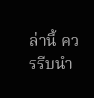ล่านี้ ควรรีบนำ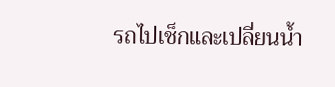รถไปเช็กและเปลี่ยนน้ำ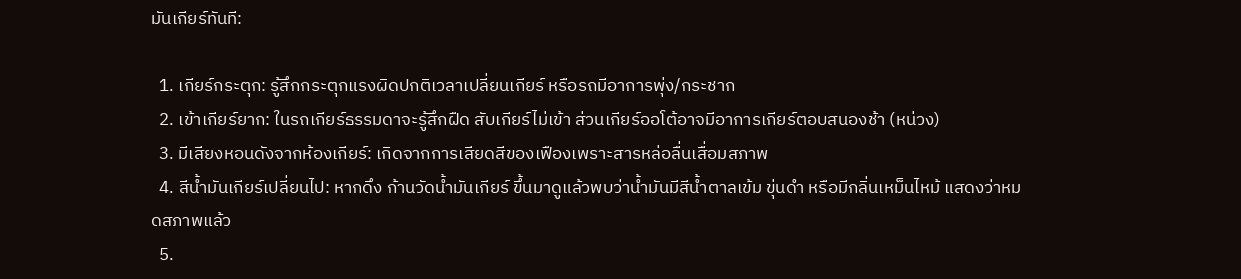มันเกียร์ทันที:

  1. เกียร์กระตุก: รู้สึกกระตุกแรงผิดปกติเวลาเปลี่ยนเกียร์ หรือรถมีอาการพุ่ง/กระชาก
  2. เข้าเกียร์ยาก: ในรถเกียร์ธรรมดาจะรู้สึกฝืด สับเกียร์ไม่เข้า ส่วนเกียร์ออโต้อาจมีอาการเกียร์ตอบสนองช้า (หน่วง)
  3. มีเสียงหอนดังจากห้องเกียร์: เกิดจากการเสียดสีของเฟืองเพราะสารหล่อลื่นเสื่อมสภาพ
  4. สีน้ำมันเกียร์เปลี่ยนไป: หากดึง ก้านวัดน้ำมันเกียร์ ขึ้นมาดูแล้วพบว่าน้ำมันมีสีน้ำตาลเข้ม ขุ่นดำ หรือมีกลิ่นเหม็นไหม้ แสดงว่าหมดสภาพแล้ว
  5.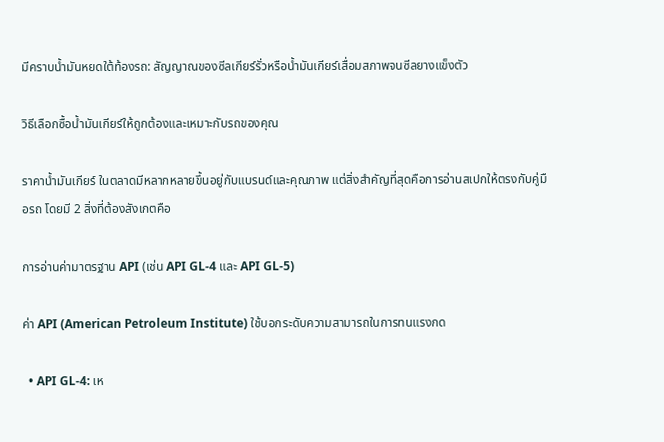มีคราบน้ำมันหยดใต้ท้องรถ: สัญญาณของซีลเกียร์รั่วหรือน้ำมันเกียร์เสื่อมสภาพจนซีลยางแข็งตัว

วิธีเลือกซื้อน้ำมันเกียร์ให้ถูกต้องและเหมาะกับรถของคุณ

ราคาน้ำมันเกียร์ ในตลาดมีหลากหลายขึ้นอยู่กับแบรนด์และคุณภาพ แต่สิ่งสำคัญที่สุดคือการอ่านสเปกให้ตรงกับคู่มือรถ โดยมี 2 สิ่งที่ต้องสังเกตคือ

การอ่านค่ามาตรฐาน API (เช่น API GL-4 และ API GL-5)

ค่า API (American Petroleum Institute) ใช้บอกระดับความสามารถในการทนแรงกด

  • API GL-4: เห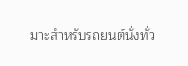มาะสำหรับรถยนต์นั่งทั่ว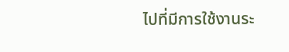ไปที่มีการใช้งานระ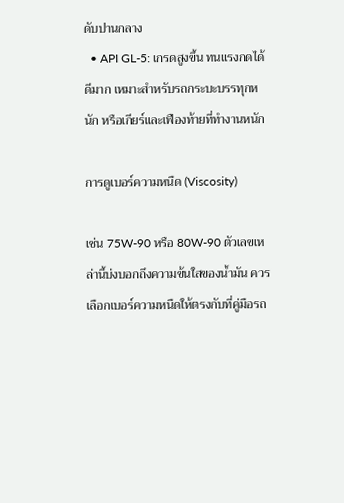ดับปานกลาง
  • API GL-5: เกรดสูงขึ้น ทนแรงกดได้ดีมาก เหมาะสำหรับรถกระบะบรรทุกหนัก หรือเกียร์และเฟืองท้ายที่ทำงานหนัก

การดูเบอร์ความหนืด (Viscosity)

เช่น 75W-90 หรือ 80W-90 ตัวเลขเหล่านี้บ่งบอกถึงความข้นใสของน้ำมัน ควรเลือกเบอร์ความหนืดให้ตรงกับที่คู่มือรถ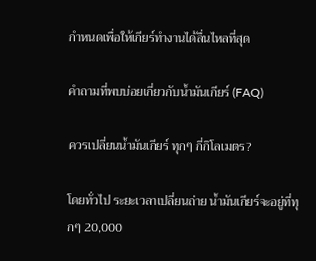กำหนดเพื่อให้เกียร์ทำงานได้ลื่นไหลที่สุด

คำถามที่พบบ่อยเกี่ยวกับน้ำมันเกียร์ (FAQ)

ควรเปลี่ยนน้ำมันเกียร์ ทุกๆ กี่กิโลเมตร?

โดยทั่วไป ระยะเวลาเปลี่ยนถ่าย น้ำมันเกียร์จะอยู่ที่ทุกๆ 20,000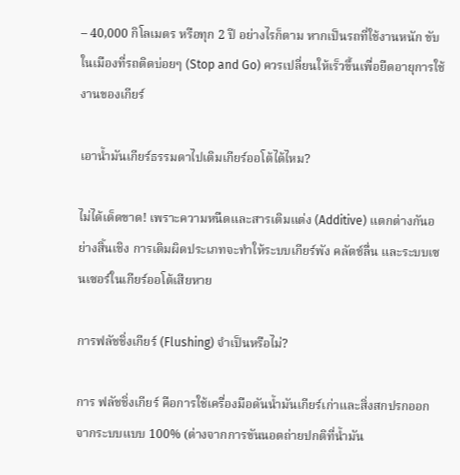– 40,000 กิโลเมตร หรือทุก 2 ปี อย่างไรก็ตาม หากเป็นรถที่ใช้งานหนัก ขับในเมืองที่รถติดบ่อยๆ (Stop and Go) ควรเปลี่ยนให้เร็วขึ้นเพื่อยืดอายุการใช้งานของเกียร์

เอาน้ำมันเกียร์ธรรมดาไปเติมเกียร์ออโต้ได้ไหม?

ไม่ได้เด็ดขาด! เพราะความหนืดและสารเติมแต่ง (Additive) แตกต่างกันอย่างสิ้นเชิง การเติมผิดประเภทจะทำให้ระบบเกียร์พัง คลัตช์ลื่น และระบบเซนเซอร์ในเกียร์ออโต้เสียหาย

การฟลัชชิ่งเกียร์ (Flushing) จำเป็นหรือไม่?

การ ฟลัชชิ่งเกียร์ คือการใช้เครื่องมือดันน้ำมันเกียร์เก่าและสิ่งสกปรกออกจากระบบแบบ 100% (ต่างจากการขันนอตถ่ายปกติที่น้ำมัน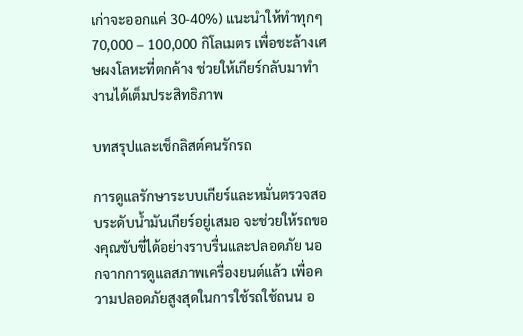เก่าจะออกแค่ 30-40%) แนะนำให้ทำทุกๆ 70,000 – 100,000 กิโลเมตร เพื่อชะล้างเศษผงโลหะที่ตกค้าง ช่วยให้เกียร์กลับมาทำงานได้เต็มประสิทธิภาพ

บทสรุปและเช็กลิสต์คนรักรถ

การดูแลรักษาระบบเกียร์และหมั่นตรวจสอบระดับน้ำมันเกียร์อยู่เสมอ จะช่วยให้รถของคุณขับขี่ได้อย่างราบรื่นและปลอดภัย นอกจากการดูแลสภาพเครื่องยนต์แล้ว เพื่อความปลอดภัยสูงสุดในการใช้รถใช้ถนน อ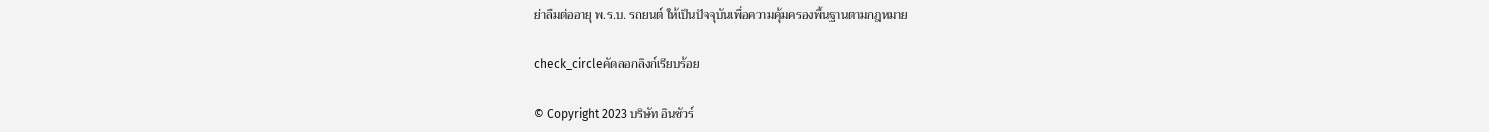ย่าลืมต่ออายุ พ.ร.บ. รถยนต์ ให้เป็นปัจจุบันเพื่อความคุ้มครองพื้นฐานตามกฎหมาย

check_circleคัดลอกลิงก์เรียบร้อย

© Copyright 2023 บริษัท อินชัวร์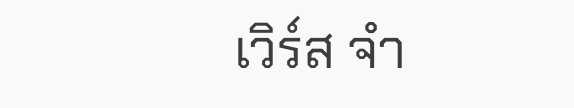เวิร์ส จำ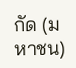กัด (มหาชน)